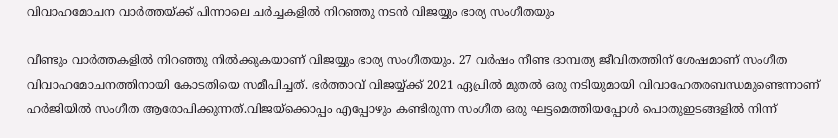വിവാഹമോചന വാർത്തയ്ക്ക് പിന്നാലെ ചർച്ചകളിൽ നിറഞ്ഞു നടൻ വിജയ്യും ഭാര്യ സംഗീതയും

വീണ്ടും വാർത്തകളിൽ നിറഞ്ഞു നിൽക്കുകയാണ് വിജയ്യും ഭാര്യ സംഗീതയും. 27 വർഷം നീണ്ട ദാമ്പത്യ ജീവിതത്തിന് ശേഷമാണ് സംഗീത വിവാഹമോചനത്തിനായി കോടതിയെ സമീപിച്ചത്. ഭർത്താവ് വിജയ്യ്ക്ക് 2021 ഏപ്രിൽ മുതൽ ഒരു നടിയുമായി വിവാഹേതരബന്ധമുണ്ടെന്നാണ് ഹർജിയിൽ സംഗീത ആരോപിക്കുന്നത്.വിജയ്ക്കൊപ്പം എപ്പോഴും കണ്ടിരുന്ന സംഗീത ഒരു ഘട്ടമെത്തിയപ്പോൾ പൊതുഇടങ്ങളിൽ നിന്ന്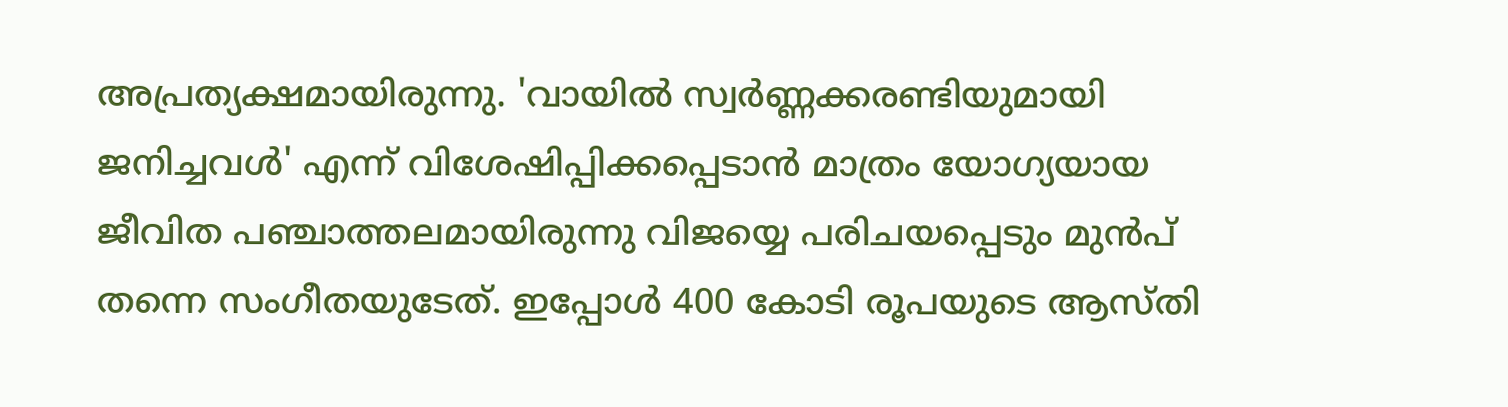അപ്രത്യക്ഷമായിരുന്നു. 'വായിൽ സ്വർണ്ണക്കരണ്ടിയുമായി ജനിച്ചവൾ' എന്ന് വിശേഷിപ്പിക്കപ്പെടാൻ മാത്രം യോഗ്യയായ ജീവിത പഞ്ചാത്തലമായിരുന്നു വിജയ്യെ പരിചയപ്പെടും മുൻപ് തന്നെ സംഗീതയുടേത്. ഇപ്പോൾ 400 കോടി രൂപയുടെ ആസ്തി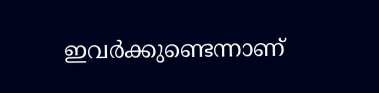ഇവർക്കുണ്ടെന്നാണ്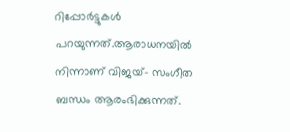റിപ്പോർട്ടുകൾ പറയുന്നത്.ആരാധനയിൽ നിന്നാണ് വിജയ്- സംഗീത ബന്ധം ആരംഭിക്കുന്നത്.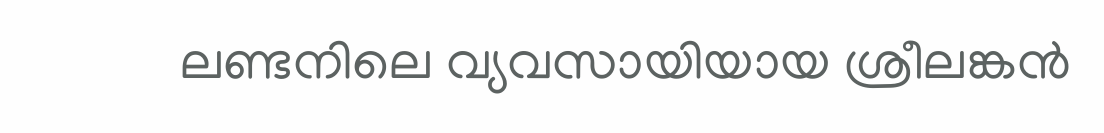ലണ്ടനിലെ വ്യവസായിയായ ശ്രീലങ്കൻ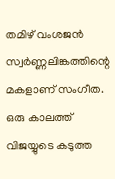തമിഴ് വംശജൻ സ്വർണ്ണലിങ്കത്തിന്റെ മകളാണ് സംഗീത. ഒരു കാലത്ത് വിജയ്യുടെ കടുത്ത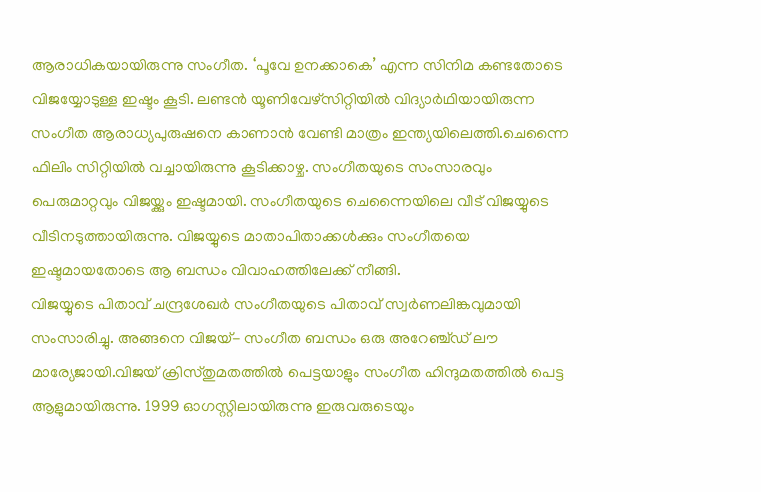ആരാധികയായിരുന്നു സംഗീത. ‘പൂവേ ഉനക്കാകെ’ എന്ന സിനിമ കണ്ടതോടെ വിജയ്യോടുള്ള ഇഷ്ടം കൂടി. ലണ്ടൻ യൂണിവേഴ്സിറ്റിയിൽ വിദ്യാർഥിയായിരുന്ന സംഗീത ആരാധ്യപുരുഷനെ കാണാൻ വേണ്ടി മാത്രം ഇന്ത്യയിലെത്തി.ചെന്നൈ ഫിലിം സിറ്റിയിൽ വച്ചായിരുന്നു കൂടിക്കാഴ്ച. സംഗീതയുടെ സംസാരവും പെരുമാറ്റവും വിജയ്ക്കും ഇഷ്ടമായി. സംഗീതയുടെ ചെന്നൈയിലെ വീട് വിജയ്യുടെ വീടിനടുത്തായിരുന്നു. വിജയ്യുടെ മാതാപിതാക്കൾക്കും സംഗീതയെ ഇഷ്ടമായതോടെ ആ ബന്ധം വിവാഹത്തിലേക്ക് നീങ്ങി.
വിജയ്യുടെ പിതാവ് ചന്ദ്രശേഖർ സംഗീതയുടെ പിതാവ് സ്വർണലിങ്കവുമായി സംസാരിച്ചു. അങ്ങനെ വിജയ്- സംഗീത ബന്ധം ഒരു അറേഞ്ച്ഡ് ലൗ മാര്യേജായി.വിജയ് ക്രിസ്തുമതത്തിൽ പെട്ടയാളും സംഗീത ഹിന്ദുമതത്തിൽ പെട്ട ആളുമായിരുന്നു. 1999 ഓഗസ്റ്റിലായിരുന്നു ഇരുവരുടെയും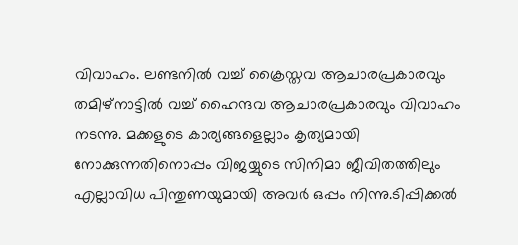വിവാഹം. ലണ്ടനിൽ വച്ച് ക്രൈസ്തവ ആചാരപ്രകാരവും തമിഴ്നാട്ടിൽ വച്ച് ഹൈന്ദവ ആചാരപ്രകാരവും വിവാഹം നടന്നു. മക്കളുടെ കാര്യങ്ങളെല്ലാം കൃത്യമായി നോക്കുന്നതിനൊപ്പം വിജയ്യുടെ സിനിമാ ജീവിതത്തിലും എല്ലാവിധ പിന്തുണയുമായി അവർ ഒപ്പം നിന്നു.ടിപ്പിക്കൽ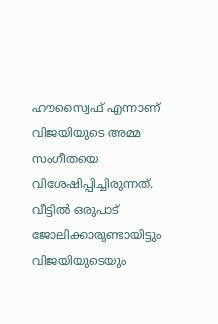ഹൗസ്വൈഫ് എന്നാണ് വിജയിയുടെ അമ്മ സംഗീതയെ വിശേഷിപ്പിച്ചിരുന്നത്. വീട്ടിൽ ഒരുപാട് ജോലിക്കാരുണ്ടായിട്ടും വിജയിയുടെയും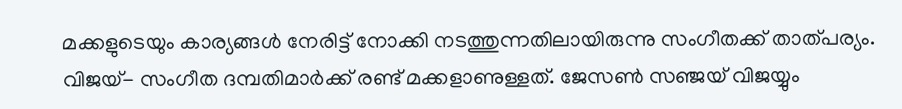മക്കളുടെയും കാര്യങ്ങൾ നേരിട്ട് നോക്കി നടത്തുന്നതിലായിരുന്നു സംഗീതക്ക് താത്പര്യം. വിജയ്- സംഗീത ദമ്പതിമാർക്ക് രണ്ട് മക്കളാണുള്ളത്. ജേസൺ സഞ്ജയ് വിജയ്യും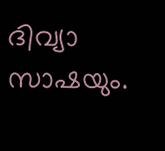ദിവ്യാ സാഷയും.